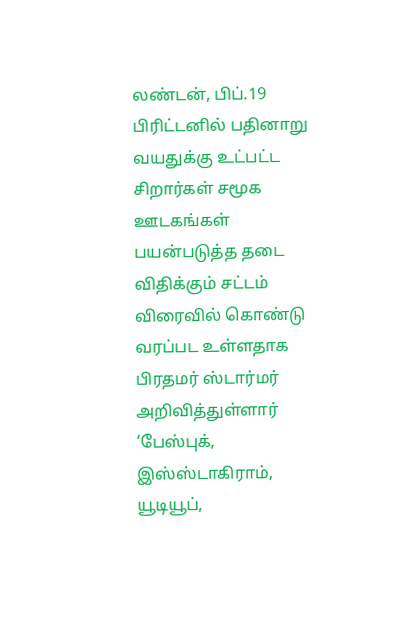லண்டன், பிப்.19 பிரிட்டனில் பதினாறு வயதுக்கு உட்பட்ட சிறார்கள் சமூக ஊடகங்கள் பயன்படுத்த தடை விதிக்கும் சட்டம் விரைவில் கொண்டு வரப்பட உள்ளதாக பிரதமர் ஸ்டார்மர் அறிவித்துள்ளார்
‘பேஸ்புக், இஸ்ஸ்டாகிராம், யூடியூப்,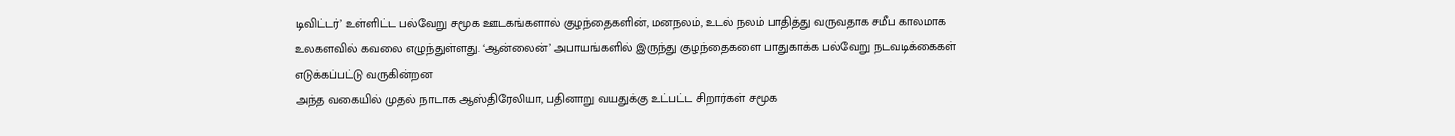டிவிட்டர்’ உள்ளிட்ட பல்வேறு சமூக ஊடகங்களால் குழந்தைகளின், மனநலம், உடல் நலம் பாதித்து வருவதாக சமீப காலமாக உலகளவில் கவலை எழுந்துள்ளது. ‘ஆன்லைன்’ அபாயங்களில் இருந்து குழந்தைகளை பாதுகாக்க பல்வேறு நடவடிக்கைகள் எடுக்கப்பட்டு வருகின்றன
அந்த வகையில் முதல் நாடாக ஆஸ்திரேலியா, பதினாறு வயதுக்கு உட்பட்ட சிறார்கள் சமூக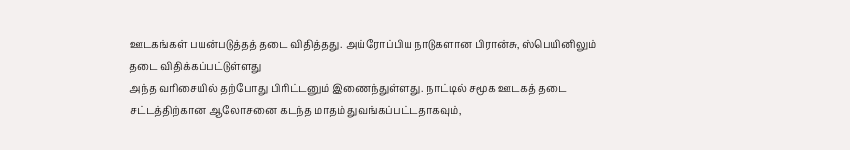ஊடகங்கள் பயன்படுத்தத் தடை விதித்தது. அய்ரோப்பிய நாடுகளான பிரான்சு, ஸ்பெயினிலும் தடை விதிக்கப்பட்டுள்ளது
அந்த வரிசையில் தற்போது பிரிட்டனும் இணைந்துள்ளது. நாட்டில் சமூக ஊடகத் தடை சட்டத்திற்கான ஆலோசனை கடந்த மாதம் துவங்கப்பட்டதாகவும்,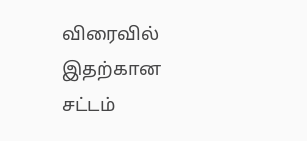விரைவில் இதற்கான சட்டம்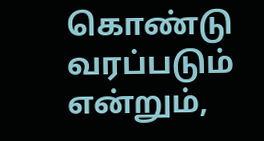கொண்டு வரப்படும் என்றும்,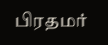பிரதமர்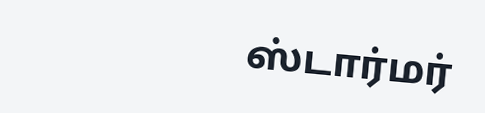ஸ்டார்மர்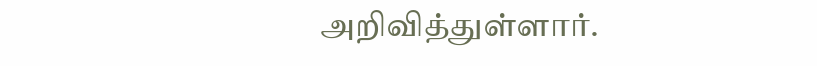அறிவித்துள்ளார்.